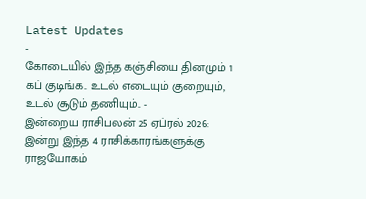Latest Updates
-
கோடையில் இந்த கஞ்சியை தினமும் 1 கப் குடிங்க.. உடல் எடையும் குறையும், உடல் சூடும் தணியும்.. -
இன்றைய ராசிபலன் 25 ஏப்ரல் 2026: இன்று இந்த 4 ராசிக்காரங்களுக்கு ராஜயோகம்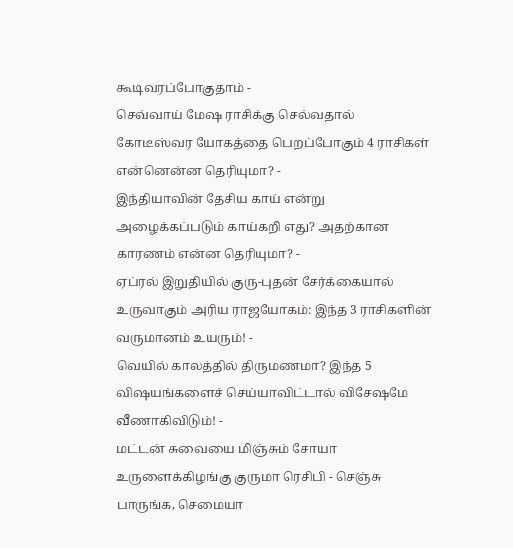கூடிவரப்போகுதாம் -
செவ்வாய் மேஷ ராசிக்கு செல்வதால் கோடீஸ்வர யோகத்தை பெறப்போகும் 4 ராசிகள் என்னென்ன தெரியுமா? -
இந்தியாவின் தேசிய காய் என்று அழைக்கப்படும் காய்கறி எது? அதற்கான காரணம் என்ன தெரியுமா? -
ஏப்ரல் இறுதியில் குரு-புதன் சேர்க்கையால் உருவாகும் அரிய ராஜயோகம்: இந்த 3 ராசிகளின் வருமானம் உயரும்! -
வெயில் காலத்தில் திருமணமா? இந்த 5 விஷயங்களைச் செய்யாவிட்டால் விசேஷமே வீணாகிவிடும்! -
மட்டன் சுவையை மிஞ்சும் சோயா உருளைக்கிழங்கு குருமா ரெசிபி - செஞ்சு பாருங்க, செமையா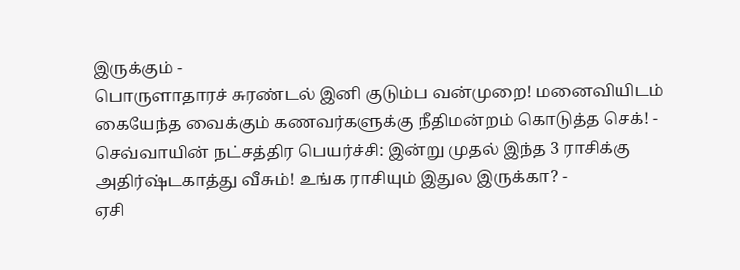இருக்கும் -
பொருளாதாரச் சுரண்டல் இனி குடும்ப வன்முறை! மனைவியிடம் கையேந்த வைக்கும் கணவர்களுக்கு நீதிமன்றம் கொடுத்த செக்! -
செவ்வாயின் நட்சத்திர பெயர்ச்சி: இன்று முதல் இந்த 3 ராசிக்கு அதிர்ஷ்டகாத்து வீசும்! உங்க ராசியும் இதுல இருக்கா? -
ஏசி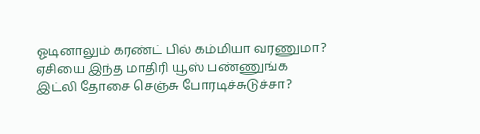ஓடினாலும் கரண்ட் பில் கம்மியா வரணுமா? ஏசியை இந்த மாதிரி யூஸ் பண்ணுங்க
இட்லி தோசை செஞ்சு போரடிச்சுடுச்சா?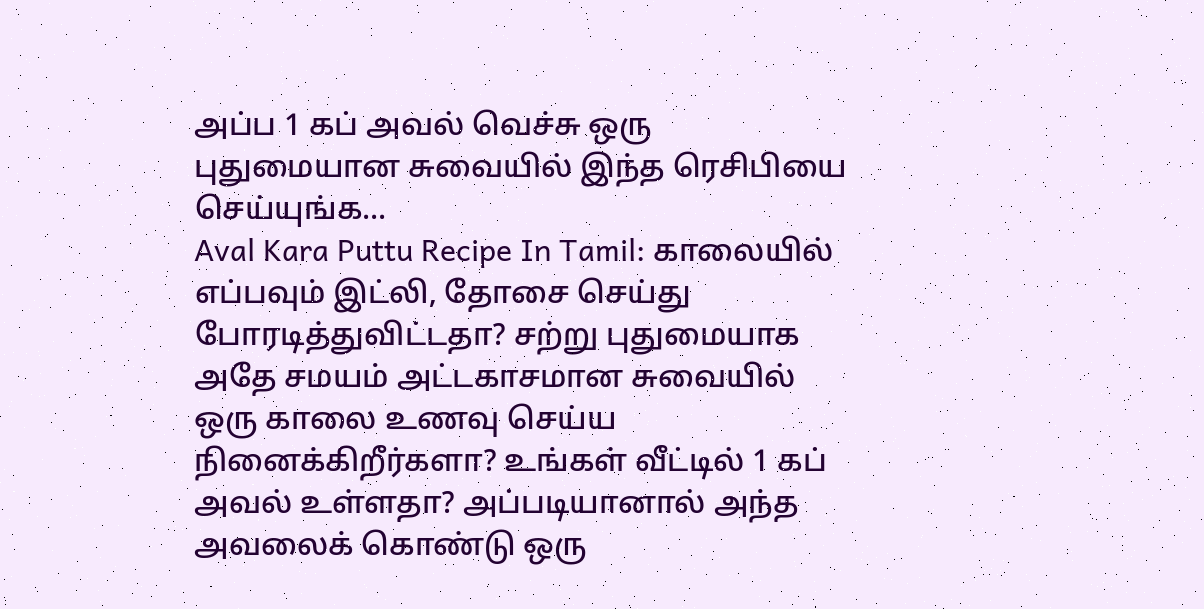அப்ப 1 கப் அவல் வெச்சு ஒரு புதுமையான சுவையில் இந்த ரெசிபியை செய்யுங்க...
Aval Kara Puttu Recipe In Tamil: காலையில் எப்பவும் இட்லி, தோசை செய்து போரடித்துவிட்டதா? சற்று புதுமையாக அதே சமயம் அட்டகாசமான சுவையில் ஒரு காலை உணவு செய்ய நினைக்கிறீர்களா? உங்கள் வீட்டில் 1 கப் அவல் உள்ளதா? அப்படியானால் அந்த அவலைக் கொண்டு ஒரு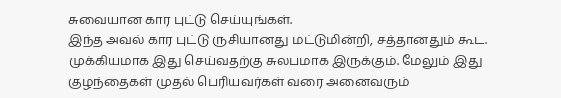சுவையான கார புட்டு செய்யுங்கள்.
இந்த அவல் கார புட்டு ருசியானது மட்டுமின்றி, சத்தானதும் கூட. முக்கியமாக இது செய்வதற்கு சுலபமாக இருக்கும். மேலும் இது குழந்தைகள் முதல் பெரியவர்கள் வரை அனைவரும்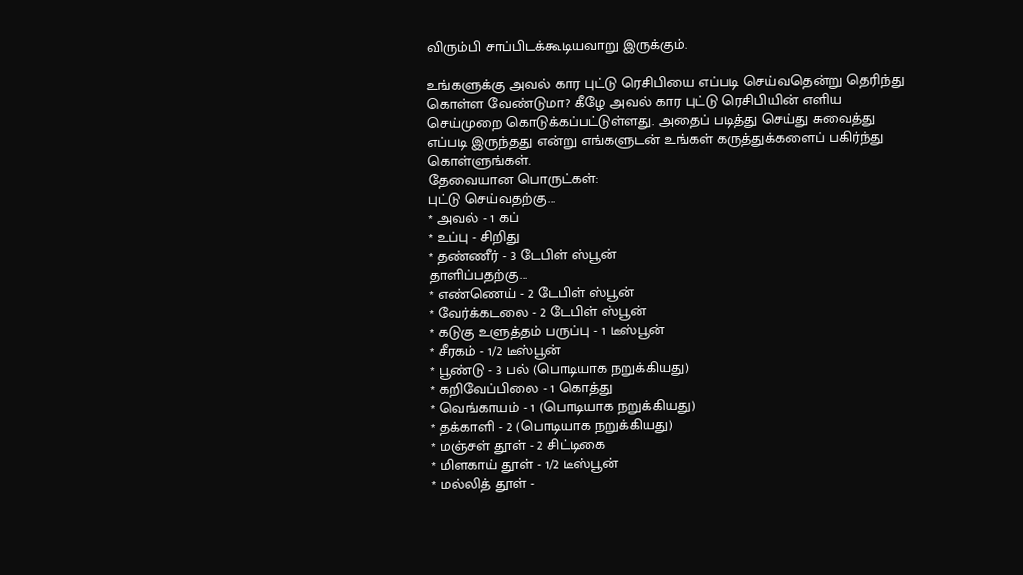விரும்பி சாப்பிடக்கூடியவாறு இருக்கும்.

உங்களுக்கு அவல் கார புட்டு ரெசிபியை எப்படி செய்வதென்று தெரிந்து கொள்ள வேண்டுமா? கீழே அவல் கார புட்டு ரெசிபியின் எளிய செய்முறை கொடுக்கப்பட்டுள்ளது. அதைப் படித்து செய்து சுவைத்து எப்படி இருந்தது என்று எங்களுடன் உங்கள் கருத்துக்களைப் பகிர்ந்து கொள்ளுங்கள்.
தேவையான பொருட்கள்:
புட்டு செய்வதற்கு...
* அவல் - 1 கப்
* உப்பு - சிறிது
* தண்ணீர் - 3 டேபிள் ஸ்பூன்
தாளிப்பதற்கு...
* எண்ணெய் - 2 டேபிள் ஸ்பூன்
* வேர்க்கடலை - 2 டேபிள் ஸ்பூன்
* கடுகு உளுத்தம் பருப்பு - 1 டீஸ்பூன்
* சீரகம் - 1/2 டீஸ்பூன்
* பூண்டு - 3 பல் (பொடியாக நறுக்கியது)
* கறிவேப்பிலை - 1 கொத்து
* வெங்காயம் - 1 (பொடியாக நறுக்கியது)
* தக்காளி - 2 (பொடியாக நறுக்கியது)
* மஞ்சள் தூள் - 2 சிட்டிகை
* மிளகாய் தூள் - 1/2 டீஸ்பூன்
* மல்லித் தூள் -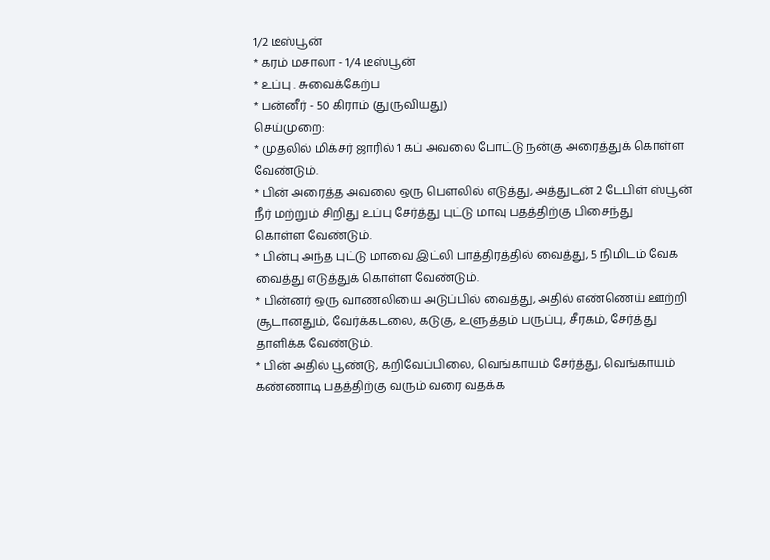1/2 டீஸ்பூன்
* கரம் மசாலா - 1/4 டீஸ்பூன்
* உப்பு . சுவைக்கேற்ப
* பன்னீர் - 50 கிராம் (துருவியது)
செய்முறை:
* முதலில் மிக்சர் ஜாரில் 1 கப் அவலை போட்டு நன்கு அரைத்துக் கொள்ள
வேண்டும்.
* பின் அரைத்த அவலை ஒரு பௌலில் எடுத்து, அத்துடன் 2 டேபிள் ஸ்பூன்
நீர் மற்றும் சிறிது உப்பு சேர்த்து புட்டு மாவு பதத்திற்கு பிசைந்து
கொள்ள வேண்டும்.
* பின்பு அந்த புட்டு மாவை இட்லி பாத்திரத்தில் வைத்து, 5 நிமிடம் வேக
வைத்து எடுத்துக் கொள்ள வேண்டும்.
* பின்னர் ஒரு வாணலியை அடுப்பில் வைத்து, அதில் எண்ணெய் ஊற்றி
சூடானதும், வேர்க்கடலை, கடுகு, உளுத்தம் பருப்பு, சீரகம், சேர்த்து
தாளிக்க வேண்டும்.
* பின் அதில் பூண்டு, கறிவேப்பிலை, வெங்காயம் சேர்த்து, வெங்காயம்
கண்ணாடி பதத்திற்கு வரும் வரை வதக்க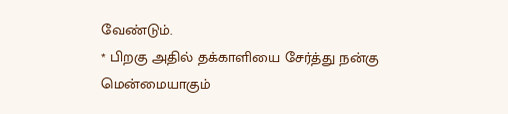வேண்டும்.
* பிறகு அதில் தக்காளியை சேர்த்து நன்கு மென்மையாகும்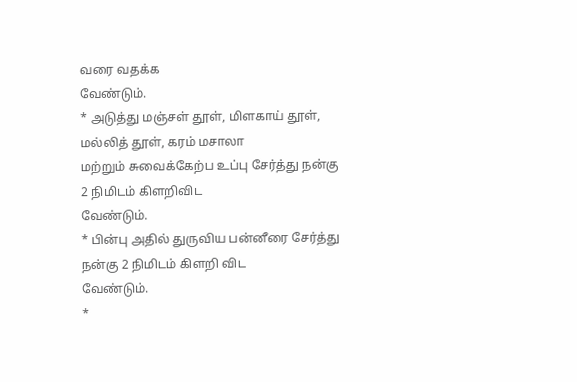வரை வதக்க
வேண்டும்.
* அடுத்து மஞ்சள் தூள், மிளகாய் தூள், மல்லித் தூள், கரம் மசாலா
மற்றும் சுவைக்கேற்ப உப்பு சேர்த்து நன்கு 2 நிமிடம் கிளறிவிட
வேண்டும்.
* பின்பு அதில் துருவிய பன்னீரை சேர்த்து நன்கு 2 நிமிடம் கிளறி விட
வேண்டும்.
*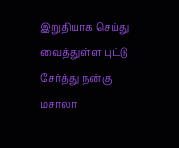இறுதியாக செய்து வைத்துள்ள புட்டு சேர்த்து நன்கு மசாலா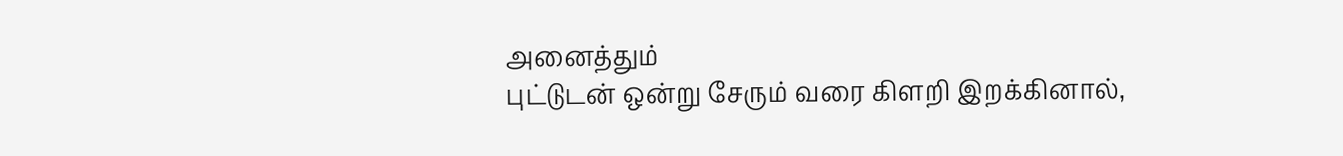அனைத்தும்
புட்டுடன் ஒன்று சேரும் வரை கிளறி இறக்கினால்,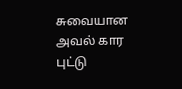சுவையான அவல் கார
புட்டு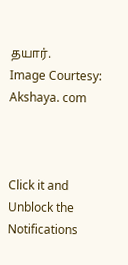தயார்.
Image Courtesy: Akshaya. com



Click it and Unblock the Notifications